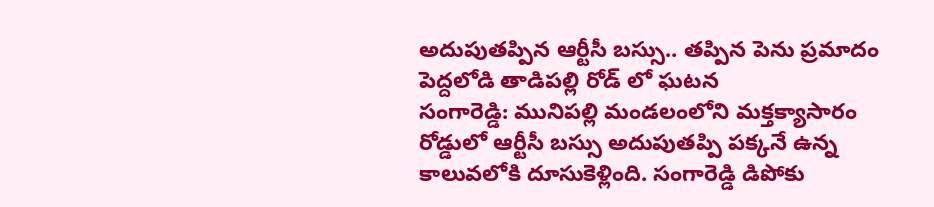అదుపుతప్పిన ఆర్టీసీ బస్సు.. తప్పిన పెను ప్రమాదం
పెద్దలోడి తాడిపల్లి రోడ్ లో ఘటన
సంగారెడ్డి: మునిపల్లి మండలంలోని మక్తక్యాసారం రోడ్డులో ఆర్టీసీ బస్సు అదుపుతప్పి పక్కనే ఉన్న కాలువలోకి దూసుకెళ్లింది. సంగారెడ్డి డిపోకు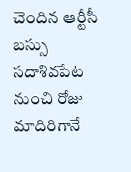చెందిన ఆర్టీసీ బస్సు సదాశివపేట నుంచి రోజు మాదిరిగానే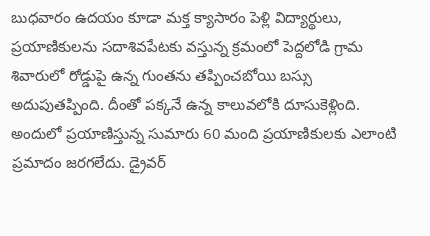బుధవారం ఉదయం కూడా మక్త క్యాసారం పెళ్లి విద్యార్థులు, ప్రయాణికులను సదాశివపేటకు వస్తున్న క్రమంలో పెద్దలోడి గ్రామ శివారులో రోడ్డుపై ఉన్న గుంతను తప్పించబోయి బస్సు అదుపుతప్పింది. దీంతో పక్కనే ఉన్న కాలువలోకి దూసుకెళ్లింది. అందులో ప్రయాణిస్తున్న సుమారు 60 మంది ప్రయాణికులకు ఎలాంటి ప్రమాదం జరగలేదు. డ్రైవర్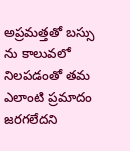అప్రమత్తతో బస్సు ను కాలువలో నిలపడంతో తమ ఎలాంటి ప్రమాదం జరగలేదని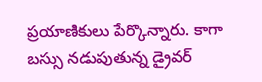ప్రయాణికులు పేర్కొన్నారు. కాగా బస్సు నడుపుతున్న డ్రైవర్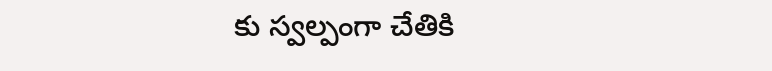కు స్వల్పంగా చేతికి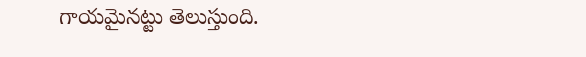గాయమైనట్టు తెలుస్తుంది.